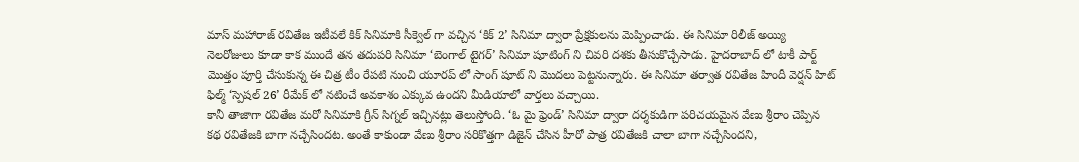మాస్ మహారాజ్ రవితేజ ఇటీవలే కిక్ సినిమాకి సీక్వెల్ గా వచ్చిన ‘కిక్ 2’ సినిమా ద్వారా ప్రేక్షకులను మెప్పించాడు. ఈ సినిమా రిలీజ్ అయ్యి నెలరోజులు కూడా కాక ముందే తన తదుపరి సినిమా ‘బెంగాల్ టైగర్’ సినిమా షూటింగ్ ని చివరి దశకు తీసుకొచ్చేసాడు. హైదరాబాద్ లో టాకీ పార్ట్ మొత్తం పూర్తి చేసుకున్న ఈ చిత్ర టీం రేపటి నుంచి యూరప్ లో సాంగ్ షూట్ ని మొదలు పెట్టనున్నారు. ఈ సినిమా తర్వాత రవితేజ హిందీ వెర్షన్ హిట్ ఫిల్మ్ ‘స్పెషల్ 26’ రీమేక్ లో నటించే అవకాశం ఎక్కువ ఉందని మీడియాలో వార్తలు వచ్చాయి.
కానీ తాజాగా రవితేజ మరో సినిమాకి గ్రీన్ సిగ్నల్ ఇచ్చినట్లు తెలుస్తోంది. ‘ఓ మై ఫ్రెండ్’ సినిమా ద్వారా దర్శకుడిగా పరిచయమైన వేణు శ్రీరాం చెప్పిన కథ రవితేజకి బాగా నచ్చేసిందట. అంతే కాకుండా వేణు శ్రీరాం సరికొత్తగా డిజైన్ చేసిన హీరో పాత్ర రవితేజకి చాలా బాగా నచ్చేసిందని,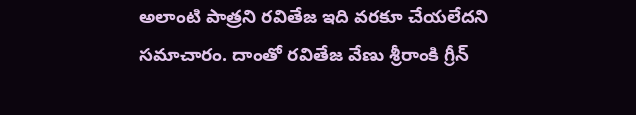అలాంటి పాత్రని రవితేజ ఇది వరకూ చేయలేదని సమాచారం. దాంతో రవితేజ వేణు శ్రీరాంకి గ్రీన్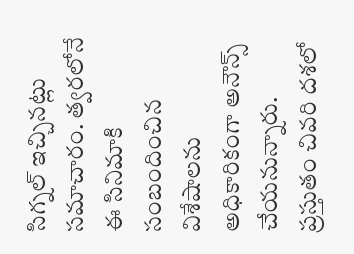సిగ్నల్ ఇచ్చినట్లు సమాచారం. త్వరలోనే ఈ సినిమాకి సంబందించిన విశేషాలను అధికారికంగా అనౌన్స్ చేయనున్నారు. ప్రస్తుతం చివరి దశలో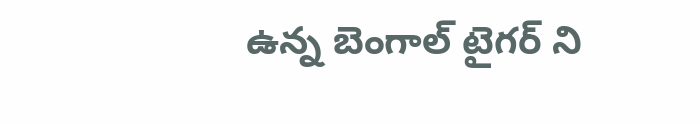ఉన్న బెంగాల్ టైగర్ ని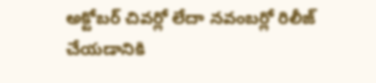అక్టోబర్ చివర్లో లేదా నవంబర్లో రిలీజ్ చేయడానికి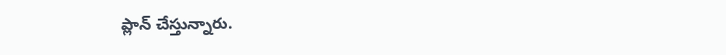ప్లాన్ చేస్తున్నారు.